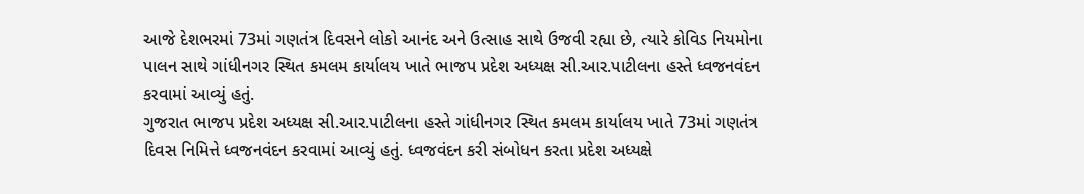આજે દેશભરમાં 73માં ગણતંત્ર દિવસને લોકો આનંદ અને ઉત્સાહ સાથે ઉજવી રહ્યા છે, ત્યારે કોવિડ નિયમોના પાલન સાથે ગાંધીનગર સ્થિત કમલમ કાર્યાલય ખાતે ભાજપ પ્રદેશ અધ્યક્ષ સી.આર.પાટીલના હસ્તે ધ્વજનવંદન કરવામાં આવ્યું હતું.
ગુજરાત ભાજપ પ્રદેશ અધ્યક્ષ સી.આર.પાટીલના હસ્તે ગાંધીનગર સ્થિત કમલમ કાર્યાલય ખાતે 73માં ગણતંત્ર દિવસ નિમિત્તે ધ્વજનવંદન કરવામાં આવ્યું હતું. ધ્વજવંદન કરી સંબોધન કરતા પ્રદેશ અધ્યક્ષે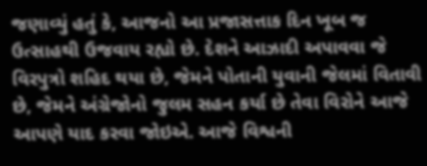જણાવ્યું હતું કે, આજનો આ પ્રજાસત્તાક દિન ખૂબ જ ઉત્સાહથી ઉજવાય રહ્યો છે. દેશને આઝાદી અપાવવા જે વિરપુત્રો શહિદ થયા છે, જેમને પોતાની યુવાની જેલમાં વિતાવી છે, જેમને અંગ્રેજોનો જુલમ સહન કર્યા છે તેવા વિરોને આજે આપણે યાદ કરવા જોઇએ. આજે વિશ્વની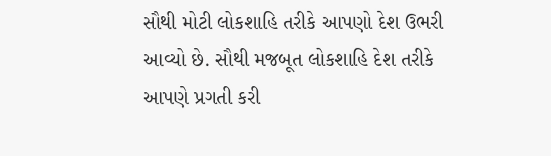સૌથી મોટી લોકશાહિ તરીકે આપણો દેશ ઉભરી આવ્યો છે. સૌથી મજબૂત લોકશાહિ દેશ તરીકે આપણે પ્રગતી કરી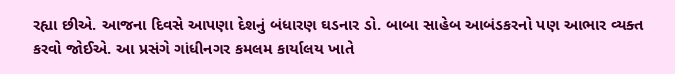રહ્યા છીએ. આજના દિવસે આપણા દેશનું બંધારણ ઘડનાર ડો. બાબા સાહેબ આબંડકરનો પણ આભાર વ્યક્ત કરવો જોઈએ. આ પ્રસંગે ગાંધીનગર કમલમ કાર્યાલય ખાતે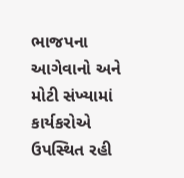ભાજપના આગેવાનો અને મોટી સંખ્યામાં કાર્યકરોએ ઉપસ્થિત રહી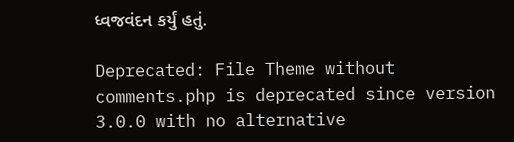ધ્વજવંદન કર્યું હતું.

Deprecated: File Theme without comments.php is deprecated since version 3.0.0 with no alternative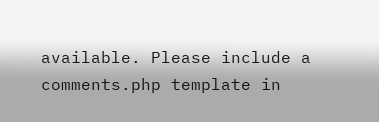available. Please include a comments.php template in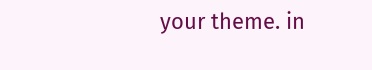your theme. in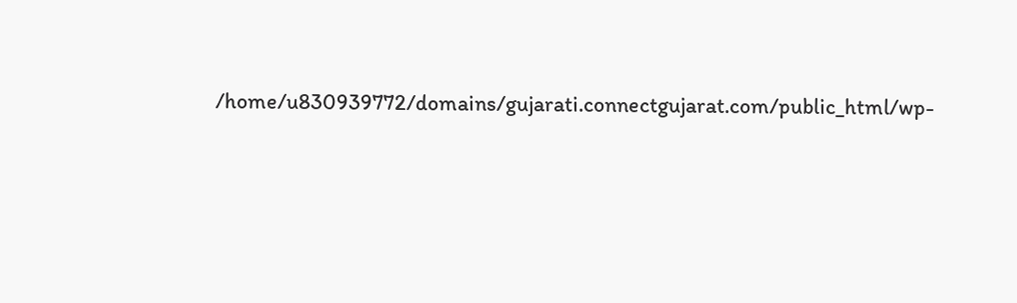/home/u830939772/domains/gujarati.connectgujarat.com/public_html/wp-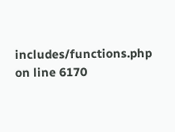includes/functions.php on line 6170